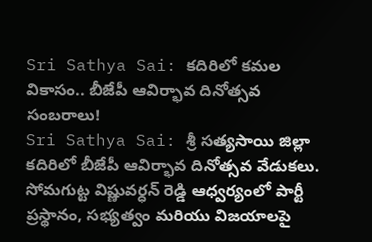Sri Sathya Sai: కదిరిలో కమల వికాసం.. బీజేపీ ఆవిర్భావ దినోత్సవ సంబరాలు!
Sri Sathya Sai: శ్రీ సత్యసాయి జిల్లా కదిరిలో బీజేపీ ఆవిర్భావ దినోత్సవ వేడుకలు. సోమగుట్ట విష్ణువర్ధన్ రెడ్డి ఆధ్వర్యంలో పార్టీ ప్రస్థానం, సభ్యత్వం మరియు విజయాలపై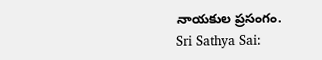నాయకుల ప్రసంగం.
Sri Sathya Sai: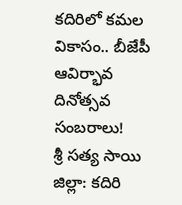కదిరిలో కమల వికాసం.. బీజేపీ ఆవిర్భావ దినోత్సవ సంబరాలు!
శ్రీ సత్య సాయి జిల్లా: కదిరి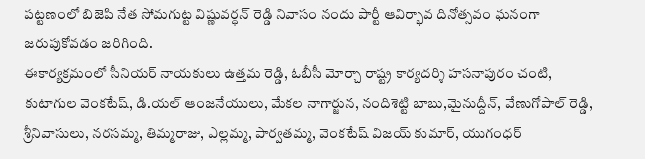పట్టణంలో బిజెపి నేత సోమగుట్ట విష్ణువర్ధన్ రెడ్డి నివాసం నందు పార్టీ ఆవిర్భావ దినోత్సవం ఘనంగా జరుపుకోవడం జరిగింది.
ఈకార్యక్రమంలో సీనియర్ నాయకులు ఉత్తమ రెడ్డి, ఓబీసీ మోర్చా రాష్ట్ర కార్యదర్శి హసనాపురం చంటి, కుటాగుల వెంకటేష్, డి.యల్ ఆంజనేయులు, మేకల నాగార్జున, నందిశెట్టి బాబు,మైనుద్దీన్, వేణుగోపాల్ రెడ్డి, శ్రీనివాసులు, నరసమ్మ, తిమ్మరాజు, ఎల్లమ్మ, పార్వతమ్మ, వెంకటేష్ విజయ్ కుమార్, యుగంధర్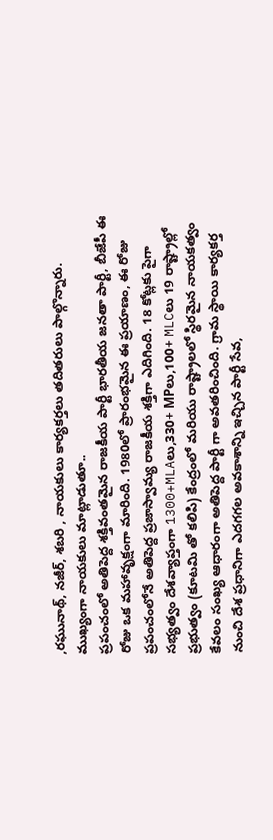,రఘునాథ్, నజీర్, శబరి , నాయకులు కార్యకర్తలు తదితరులు పాల్గొన్నారు.
ముఖ్యంగా నాయకులు మాట్లాడుతూ..
ప్రపంచంలో అతిపెద్ద శక్తివంతమైన రాజకీయ పార్టీ భారతీయ జనతా పార్టీ, బీజేపీ ఈ రోజు ఒక మహావృక్షంగా మారింది. 1980లో ప్రారంభమైన ఈ ప్రయాణం, ఈ రోజు ప్రపంచంలోనే అతిపెద్ద ప్రజాస్వామ్య రాజకీయ శక్తిగా ఎదిగింది. 18 కోట్లకు పైగా సభ్యత్వం దేశవ్యాప్తంగా 1300+MLAలు,330+ MPలు,100+ MLCలు 19 రాష్ట్రాల్లో ప్రభుత్వం (కూటమి తో కలిపి) కేంద్రంలో మరియు రాష్ట్రాలలో స్థిరమైన నాయకత్వం
కేవలం సంఖ్య ఆధారంగా అతిపెద్ద పార్టీ గా అవతరించింది. గ్రామ స్థాయి కార్యకర్త నుంచి దేశ ప్రధానిగా ఎదగగల అవకాశాన్ని ఇచ్చిన పార్టీ సేవ,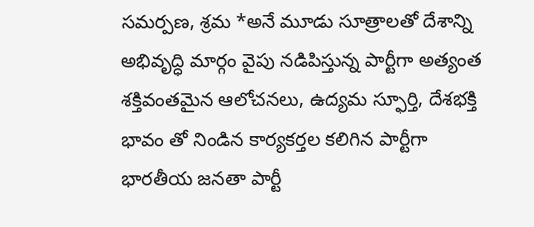సమర్పణ, శ్రమ *అనే మూడు సూత్రాలతో దేశాన్ని అభివృద్ధి మార్గం వైపు నడిపిస్తున్న పార్టీగా అత్యంత శక్తివంతమైన ఆలోచనలు, ఉద్యమ స్ఫూర్తి, దేశభక్తి భావం తో నిండిన కార్యకర్తల కలిగిన పార్టీగా భారతీయ జనతా పార్టీ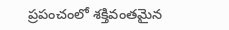ప్రపంచంలో శక్తివంతమైన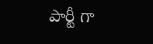పార్టీ గా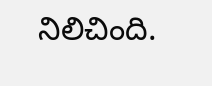నిలిచింది.